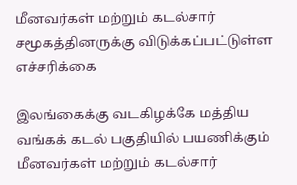மீனவர்கள் மற்றும் கடல்சார் சமூகத்தினருக்கு விடுக்கப்பட்டுள்ள எச்சரிக்கை

இலங்கைக்கு வடகிழக்கே மத்திய வங்கக் கடல் பகுதியில் பயணிக்கும் மீனவர்கள் மற்றும் கடல்சார்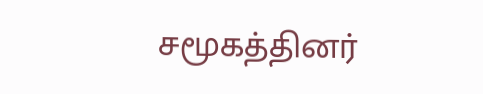சமூகத்தினர்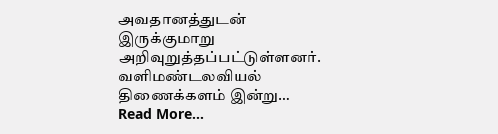அவதானத்துடன் இருக்குமாறு அறிவுறுத்தப்பட்டுள்ளனர். வளிமண்டலவியல் திணைக்களம் இன்று…
Read More...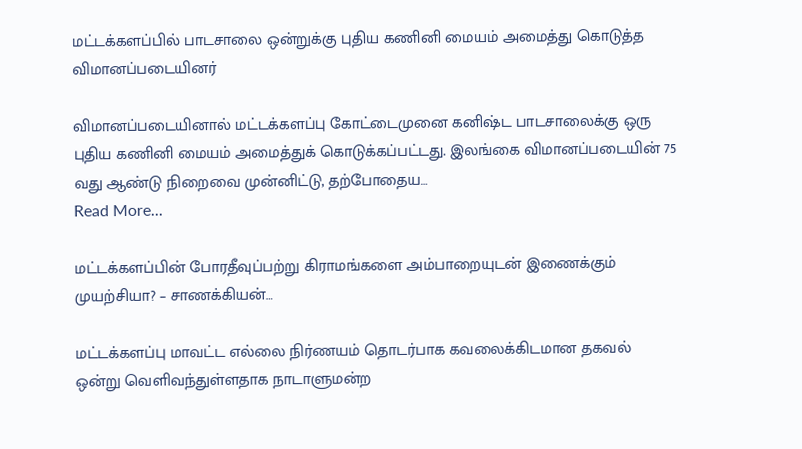மட்டக்களப்பில் பாடசாலை ஒன்றுக்கு புதிய கணினி மையம் அமைத்து கொடுத்த விமானப்படையினர்

விமானப்படையினால் மட்டக்களப்பு கோட்டைமுனை கனிஷ்ட பாடசாலைக்கு ஒரு புதிய கணினி மையம் அமைத்துக் கொடுக்கப்பட்டது. இலங்கை விமானப்படையின் 75 வது ஆண்டு நிறைவை முன்னிட்டு, தற்போதைய…
Read More...

மட்டக்களப்பின் போரதீவுப்பற்று கிராமங்களை அம்பாறையுடன் இணைக்கும் முயற்சியா? – சாணக்கியன்…

மட்டக்களப்பு மாவட்ட எல்லை நிர்ணயம் தொடர்பாக கவலைக்கிடமான தகவல் ஒன்று வெளிவந்துள்ளதாக நாடாளுமன்ற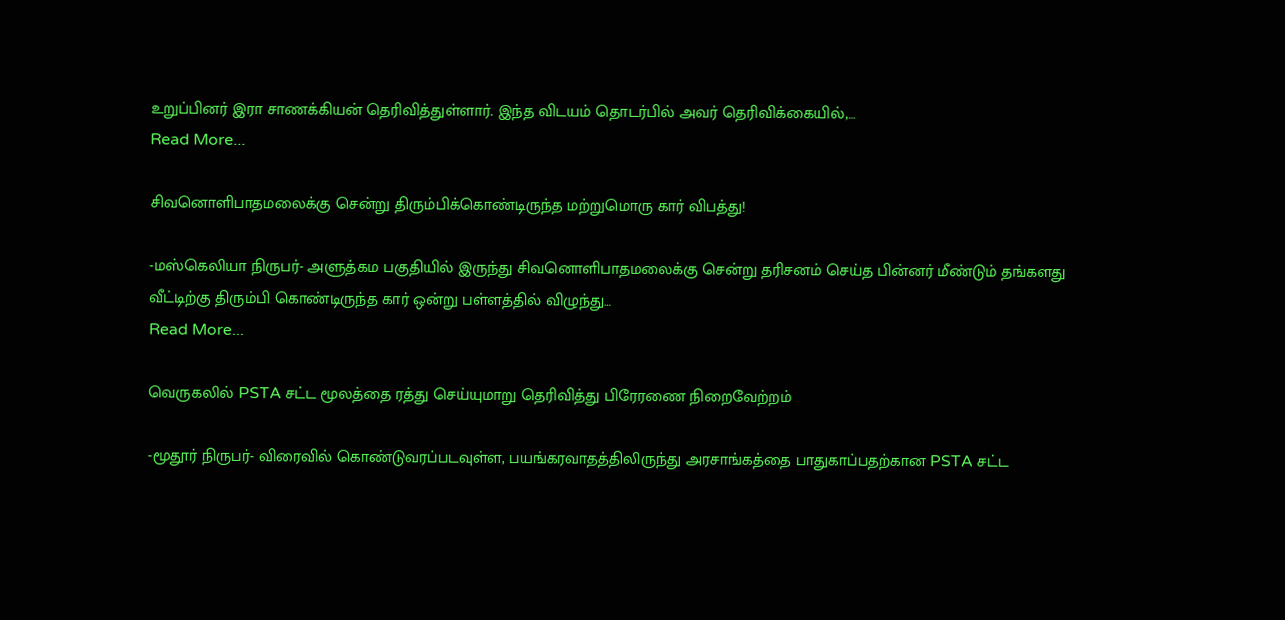உறுப்பினர் இரா சாணக்கியன் தெரிவித்துள்ளார். இந்த விடயம் தொடர்பில் அவர் தெரிவிக்கையில்,…
Read More...

சிவனொளிபாதமலைக்கு சென்று திரும்பிக்கொண்டிருந்த மற்றுமொரு கார் விபத்து!

-மஸ்கெலியா நிருபர்- அளுத்கம பகுதியில் இருந்து சிவனொளிபாதமலைக்கு சென்று தரிசனம் செய்த பின்னர் மீண்டும் தங்களது வீட்டிற்கு திரும்பி கொண்டிருந்த கார் ஒன்று பள்ளத்தில் விழுந்து…
Read More...

வெருகலில் PSTA சட்ட மூலத்தை ரத்து செய்யுமாறு தெரிவித்து பிரேரணை நிறைவேற்றம்

-மூதூர் நிருபர்- விரைவில் கொண்டுவரப்படவுள்ள, பயங்கரவாதத்திலிருந்து அரசாங்கத்தை பாதுகாப்பதற்கான PSTA சட்ட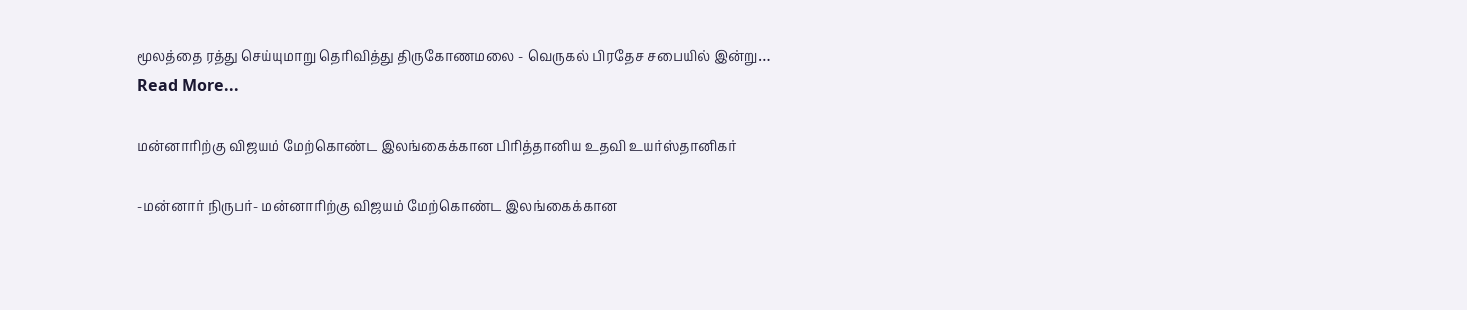மூலத்தை ரத்து செய்யுமாறு தெரிவித்து திருகோணமலை - வெருகல் பிரதேச சபையில் இன்று…
Read More...

மன்னாரிற்கு விஜயம் மேற்கொண்ட இலங்கைக்கான பிரித்தானிய உதவி உயர்ஸ்தானிகர்

-மன்னார் நிருபர்- மன்னாரிற்கு விஜயம் மேற்கொண்ட இலங்கைக்கான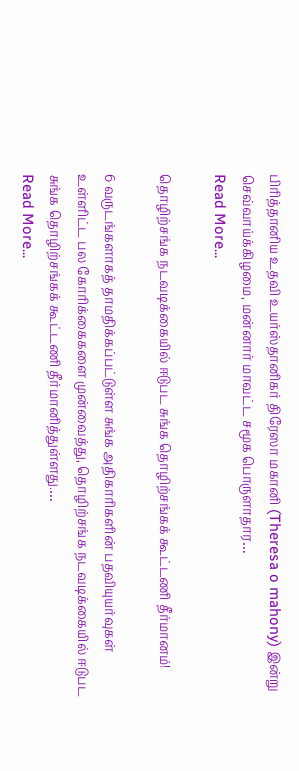பிரித்தானிய உதவி உயர்ஸ்தானிகர் திரேஸா மகானி (Theresa o mahony) இன்று செவ்வாய்க்கிழமை, மன்னார் மாவட்ட சமூக பொருளாதார…
Read More...

தொழிற்சங்க நடவடிக்கையில் ஈடுபட சுங்க தொழிற்சங்கக் கூட்டணி தீர்மானம்!

6 வருடங்களாகத் தாமதிக்கப்பட்டுள்ள சுங்க அதிகாரிகளின் பதவியுயர்வுகள் உள்ளிட்ட பல கோரிக்கைகளை முன்வைத்து, தொழிற்சங்க நடவடிக்கையில் ஈடுபட சுங்க தொழிற்சங்கக் கூட்டணி தீர்மானித்துள்ளது.…
Read More...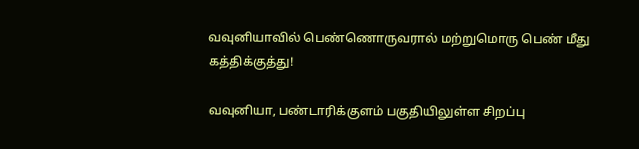வவுனியாவில் பெண்ணொருவரால் மற்றுமொரு பெண் மீது கத்திக்குத்து!

வவுனியா, பண்டாரிக்குளம் பகுதியிலுள்ள சிறப்பு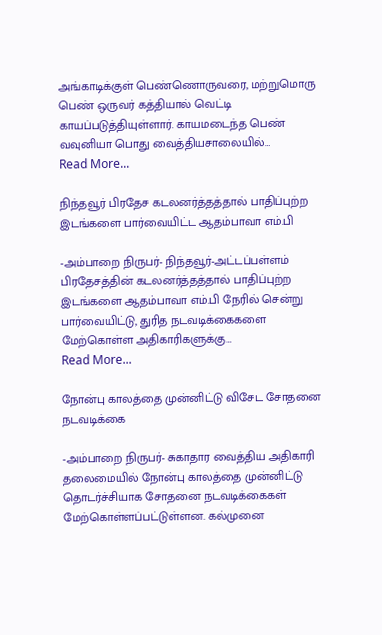அங்காடிக்குள் பெண்ணொருவரை, மற்றுமொரு பெண் ஒருவர் கத்தியால் வெட்டி காயப்படுத்தியுள்ளார். காயமடைந்த பெண் வவுனியா பொது வைத்தியசாலையில்…
Read More...

நிந்தவூர் பிரதேச கடலனர்த்தத்தால் பாதிப்புற்ற இடங்களை பார்வையிட்ட ஆதம்பாவா எம்.பி

-அம்பாறை நிருபர்- நிந்தவூர்-அட்டப்பள்ளம் பிரதேசத்தின் கடலனர்த்தத்தால் பாதிப்புற்ற இடங்களை ஆதம்பாவா எம்.பி நேரில் சென்று பார்வையிட்டு, துரித நடவடிக்கைகளை மேற்கொள்ள அதிகாரிகளுக்கு…
Read More...

நோன்பு காலத்தை முன்னிட்டு விசேட சோதனை நடவடிக்கை

-அம்பாறை நிருபர்- சுகாதார வைத்திய அதிகாரி தலைமையில் நோன்பு காலத்தை முன்னிட்டு தொடர்ச்சியாக சோதனை நடவடிக்கைகள் மேற்கொள்ளப்பட்டுள்ளன. கல்முனை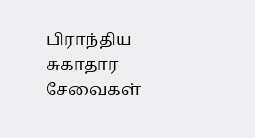பிராந்திய சுகாதார சேவைகள்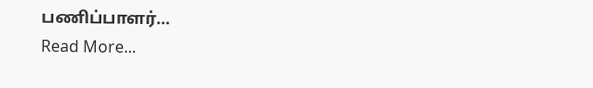பணிப்பாளர்…
Read More...